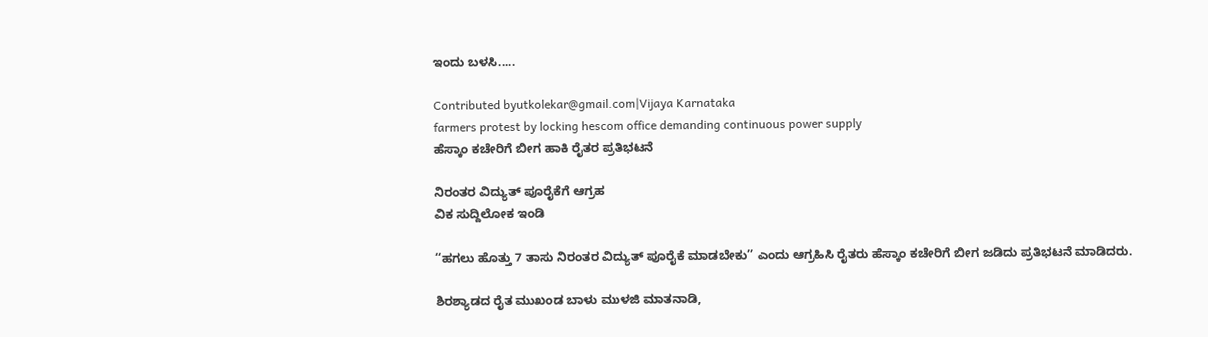ಇಂದು ಬಳಸಿ.....

Contributed byutkolekar@gmail.com|Vijaya Karnataka
farmers protest by locking hescom office demanding continuous power supply
ಹೆಸ್ಕಾಂ ಕಚೇರಿಗೆ ಬೀಗ ಹಾಕಿ ರೈತರ ಪ್ರತಿಭಟನೆ

ನಿರಂತರ ವಿದ್ಯುತ್ ಪೂರೈಕೆಗೆ ಆಗ್ರಹ
ವಿಕ ಸುದ್ದಿಲೋಕ ಇಂಡಿ

‘‘ಹಗಲು ಹೊತ್ತು 7 ತಾಸು ನಿರಂತರ ವಿದ್ಯುತ್ ಪೂರೈಕೆ ಮಾಡಬೇಕು’’ ಎಂದು ಆಗ್ರಹಿಸಿ ರೈತರು ಹೆಸ್ಕಾಂ ಕಚೇರಿಗೆ ಬೀಗ ಜಡಿದು ಪ್ರತಿಭಟನೆ ಮಾಡಿದರು.

ಶಿರಶ್ಯಾಡದ ರೈತ ಮುಖಂಡ ಬಾಳು ಮುಳಜಿ ಮಾತನಾಡಿ,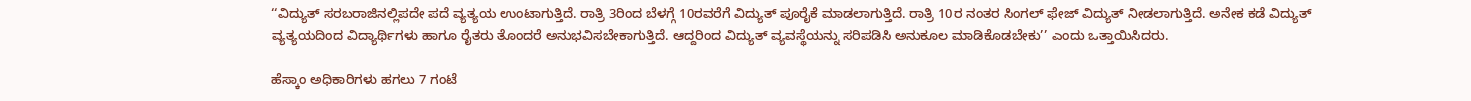‘‘ವಿದ್ಯುತ್ ಸರಬರಾಜಿನಲ್ಲಿಪದೇ ಪದೆ ವ್ಯತ್ಯಯ ಉಂಟಾಗುತ್ತಿದೆ. ರಾತ್ರಿ 3ರಿಂದ ಬೆಳಗ್ಗೆ 10ರವರೆಗೆ ವಿದ್ಯುತ್ ಪೂರೈಕೆ ಮಾಡಲಾಗುತ್ತಿದೆ. ರಾತ್ರಿ 10ರ ನಂತರ ಸಿಂಗಲ್ ಫೇಜ್ ವಿದ್ಯುತ್ ನೀಡಲಾಗುತ್ತಿದೆ. ಅನೇಕ ಕಡೆ ವಿದ್ಯುತ್ ವ್ಯತ್ಯಯದಿಂದ ವಿದ್ಯಾರ್ಥಿಗಳು ಹಾಗೂ ರೈತರು ತೊಂದರೆ ಅನುಭವಿಸಬೇಕಾಗುತ್ತಿದೆ. ಆದ್ದರಿಂದ ವಿದ್ಯುತ್ ವ್ಯವಸ್ಥೆಯನ್ನು ಸರಿಪಡಿಸಿ ಅನುಕೂಲ ಮಾಡಿಕೊಡಬೇಕು’’ ಎಂದು ಒತ್ತಾಯಿಸಿದರು.

ಹೆಸ್ಕಾಂ ಅಧಿಕಾರಿಗಳು ಹಗಲು 7 ಗಂಟೆ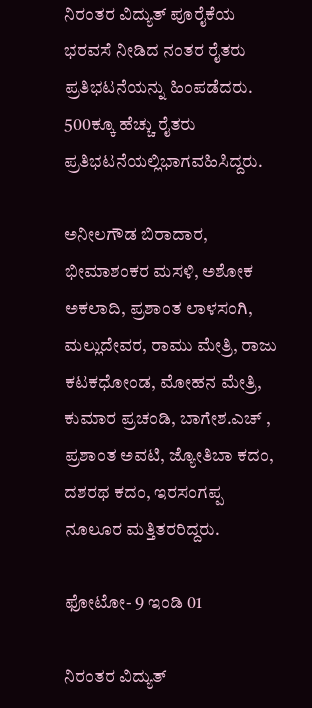ನಿರಂತರ ವಿದ್ಯುತ್ ಪೂರೈಕೆಯ ಭರವಸೆ ನೀಡಿದ ನಂತರ ರೈತರು ಪ್ರತಿಭಟನೆಯನ್ನು ಹಿಂಪಡೆದರು. 500ಕ್ಕೂ ಹೆಚ್ಚು ರೈತರು ಪ್ರತಿಭಟನೆಯಲ್ಲಿಭಾಗವಹಿಸಿದ್ದರು.

ಅನೀಲಗೌಡ ಬಿರಾದಾರ, ಭೀಮಾಶಂಕರ ಮಸಳಿ, ಅಶೋಕ ಅಕಲಾದಿ, ಪ್ರಶಾಂತ ಲಾಳಸಂಗಿ, ಮಲ್ಲುದೇವರ, ರಾಮು ಮೇತ್ರಿ, ರಾಜು ಕಟಕಧೋಂಡ, ಮೋಹನ ಮೇತ್ರಿ, ಕುಮಾರ ಪ್ರಚಂಡಿ, ಬಾಗೇಶ.ಎಚ್ , ಪ್ರಶಾಂತ ಅವಟಿ, ಜ್ಯೋತಿಬಾ ಕದಂ, ದಶರಥ ಕದಂ, ಇರಸಂಗಪ್ಪ ನೂಲೂರ ಮತ್ತಿತರರಿದ್ದರು.

ಫೋಟೋ- 9 ಇಂಡಿ 01

ನಿರಂತರ ವಿದ್ಯುತ್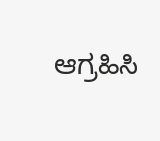ಆಗ್ರಹಿಸಿ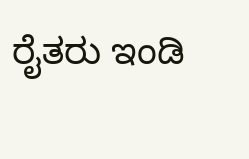ರೈತರು ಇಂಡಿ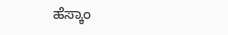ಹೆಸ್ಕಾಂ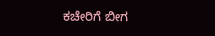ಕಚೇರಿಗೆ ಬೀಗ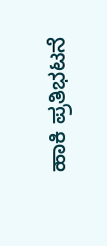ಹಾಕಿ ಪ್ರತಿಭಟನೆ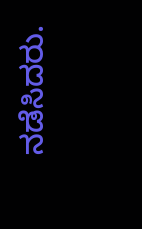ನಡೆಸಿದರು.